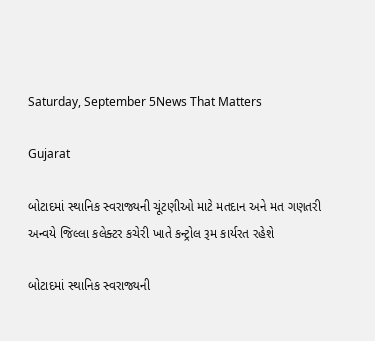Saturday, September 5News That Matters

Gujarat

બોટાદમાં સ્થાનિક સ્વરાજ્યની ચૂંટણીઓ માટે મતદાન અને મત ગણતરી અન્વયે જિલ્લા કલેક્ટર કચેરી ખાતે કન્ટ્રોલ રૂમ કાર્યરત રહેશે

બોટાદમાં સ્થાનિક સ્વરાજ્યની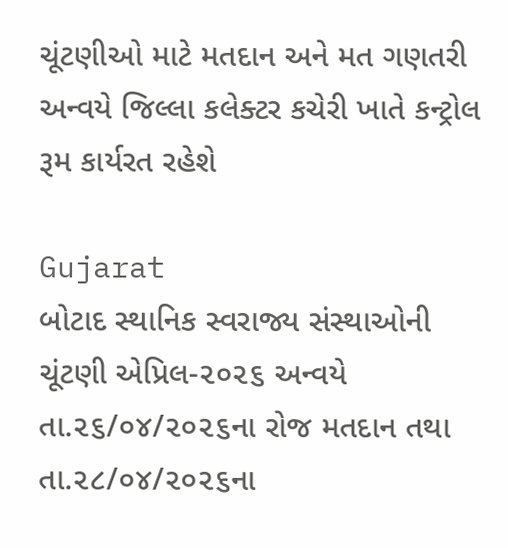ચૂંટણીઓ માટે મતદાન અને મત ગણતરી અન્વયે જિલ્લા કલેક્ટર કચેરી ખાતે કન્ટ્રોલ રૂમ કાર્યરત રહેશે

Gujarat
બોટાદ સ્થાનિક સ્વરાજ્ય સંસ્થાઓની ચૂંટણી એપ્રિલ-૨૦૨૬ અન્વયે તા.૨૬/૦૪/૨૦૨૬ના રોજ મતદાન તથા તા.૨૮/૦૪/૨૦૨૬ના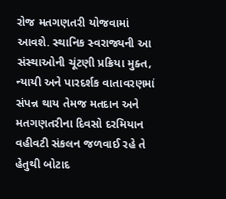રોજ મતગણતરી યોજવામાં આવશે. સ્થાનિક સ્વરાજ્યની આ સંસ્થાઓની ચૂંટણી પ્રક્રિયા મુક્ત, ન્યાયી અને પારદર્શક વાતાવરણમાં સંપન્ન થાય તેમજ મતદાન અને મતગણતરીના દિવસો દરમિયાન વહીવટી સંકલન જળવાઈ રહે તે હેતુથી બોટાદ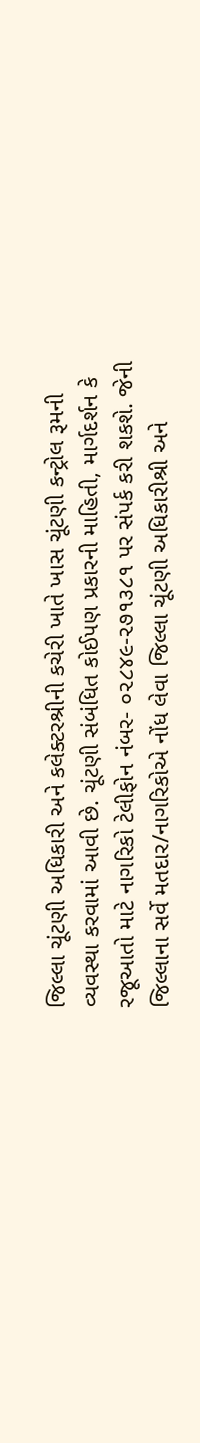જિલ્લા ચૂંટણી અધિકારી અને કલેક્ટરશ્રીની કચેરી ખાતે ખાસ ચૂંટણી કન્ટ્રોલ રૂમની વ્યવસ્થા કરવામાં આવી છે. ચૂંટણી સંબંધિત કોઈપણ પ્રકારની માહિતી, માર્ગદર્શન કે રજૂઆતો માટે નાગરિકો ટેલીફોન નંબર- ૦૨૮૪૯-૨૭૧૩૮૧ પર સંપર્ક કરી શકશે. જેની જિલ્લાના સર્વે મતદાર/નાગરિકોએ નોંધ લેવા જિલ્લા ચૂંટણી અધિકારીશ્રી અને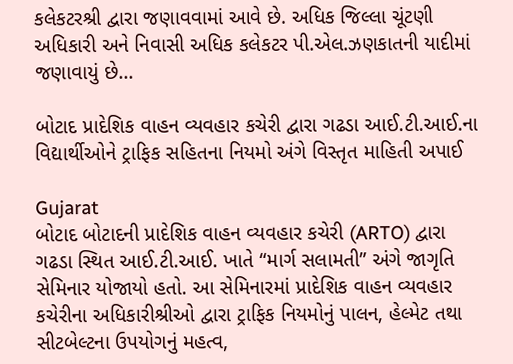કલેકટરશ્રી દ્વારા જણાવવામાં આવે છે. અધિક જિલ્લા ચૂંટણી અધિકારી અને નિવાસી અધિક કલેકટર પી.એલ.ઝણકાતની યાદીમાં જણાવાયું છે...

બોટાદ પ્રાદેશિક વાહન વ્યવહાર કચેરી દ્વારા ગઢડા આઈ.ટી.આઈ.ના વિદ્યાર્થીઓને ટ્રાફિક સહિતના નિયમો અંગે વિસ્તૃત માહિતી અપાઈ

Gujarat
બોટાદ બોટાદની પ્રાદેશિક વાહન વ્યવહાર કચેરી (ARTO) દ્વારા ગઢડા સ્થિત આઈ.ટી.આઈ. ખાતે “માર્ગ સલામતી” અંગે જાગૃતિ સેમિનાર યોજાયો હતો. આ સેમિનારમાં પ્રાદેશિક વાહન વ્યવહાર કચેરીના અધિકારીશ્રીઓ દ્વારા ટ્રાફિક નિયમોનું પાલન, હેલ્મેટ તથા સીટબેલ્ટના ઉપયોગનું મહત્વ,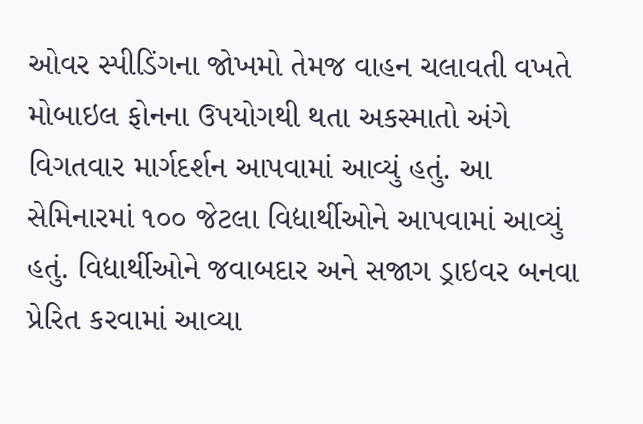ઓવર સ્પીડિંગના જોખમો તેમજ વાહન ચલાવતી વખતે મોબાઇલ ફોનના ઉપયોગથી થતા અકસ્માતો અંગે વિગતવાર માર્ગદર્શન આપવામાં આવ્યું હતું. આ સેમિનારમાં ૧૦૦ જેટલા વિદ્યાર્થીઓને આપવામાં આવ્યું હતું. વિદ્યાર્થીઓને જવાબદાર અને સજાગ ડ્રાઇવર બનવા પ્રેરિત કરવામાં આવ્યા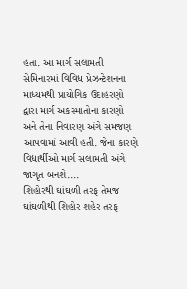હતા. આ માર્ગ સલામતી સેમિનારમાં વિવિધ પ્રેઝન્ટેશનના માધ્યમથી પ્રાયોગિક ઉદાહરણો દ્વારા માર્ગ અકસ્માતોના કારણો અને તેના નિવારણ અંગે સમજણ આપવામાં આવી હતી. જેના કારણે વિદ્યાર્થીઓ માર્ગ સલામતી અંગે જાગૃત બનશે....
શિહોરથી ઘાંઘળી તરફ તેમજ ઘાંઘળીથી શિહોર શહેર તરફ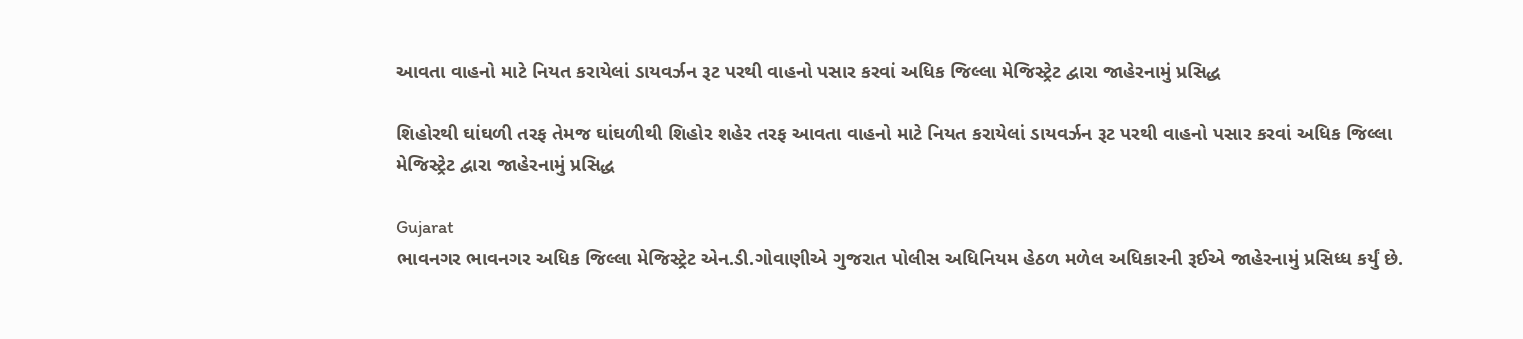આવતા વાહનો માટે નિયત કરાયેલાં ડાયવર્ઝન રૂટ પરથી વાહનો પસાર કરવાં અધિક જિલ્લા મેજિસ્ટ્રેટ દ્વારા જાહેરનામું પ્રસિદ્ધ

શિહોરથી ઘાંઘળી તરફ તેમજ ઘાંઘળીથી શિહોર શહેર તરફ આવતા વાહનો માટે નિયત કરાયેલાં ડાયવર્ઝન રૂટ પરથી વાહનો પસાર કરવાં અધિક જિલ્લા મેજિસ્ટ્રેટ દ્વારા જાહેરનામું પ્રસિદ્ધ

Gujarat
ભાવનગર ભાવનગર અધિક જિલ્લા મેજિસ્ટ્રેટ એન.ડી.ગોવાણીએ ગુજરાત પોલીસ અધિનિયમ હેઠળ મળેલ અધિકારની રૂઈએ જાહેરનામું પ્રસિધ્ધ કર્યું છે.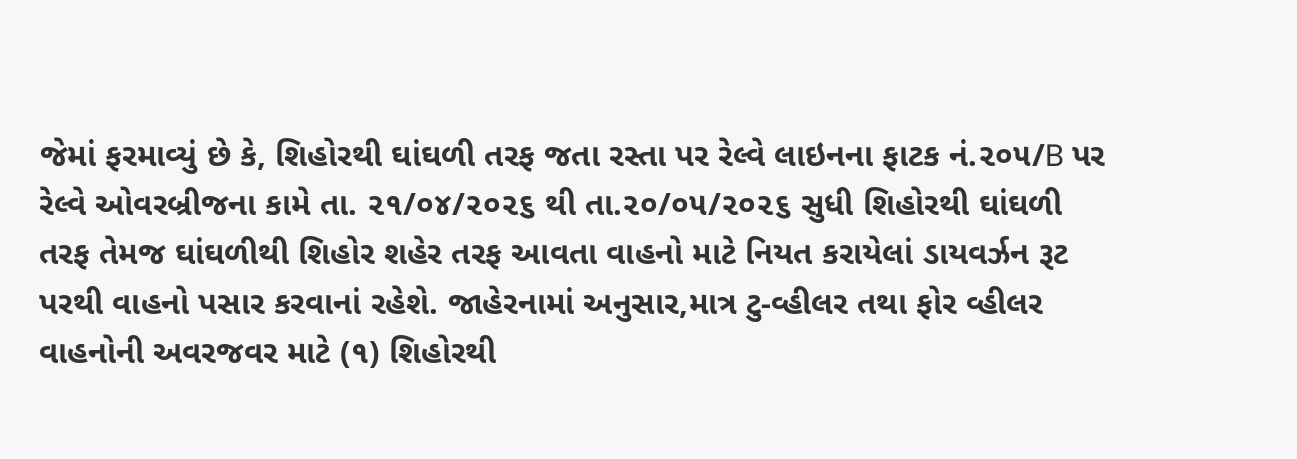જેમાં ફરમાવ્યું છે કે, શિહોરથી ઘાંઘળી તરફ જતા રસ્તા પર રેલ્વે લાઇનના ફાટક નં.૨૦૫/B પર રેલ્વે ઓવરબ્રીજના કામે તા. ૨૧/૦૪/૨૦૨૬ થી તા.૨૦/૦૫/૨૦૨૬ સુધી શિહોરથી ઘાંઘળી તરફ તેમજ ઘાંઘળીથી શિહોર શહેર તરફ આવતા વાહનો માટે નિયત કરાયેલાં ડાયવર્ઝન રૂટ પરથી વાહનો પસાર કરવાનાં રહેશે. જાહેરનામાં અનુસાર,માત્ર ટુ-વ્હીલર તથા ફોર વ્હીલર વાહનોની અવરજવર માટે (૧) શિહોરથી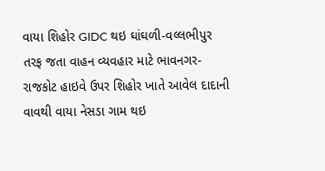વાયા શિહોર GIDC થઇ ઘાંઘળી-વલ્લભીપુર તરફ જતા વાહન વ્યવહાર માટે ભાવનગર-રાજકોટ હાઇવે ઉપર શિહોર ખાતે આવેલ દાદાની વાવથી વાયા નેસડા ગામ થઇ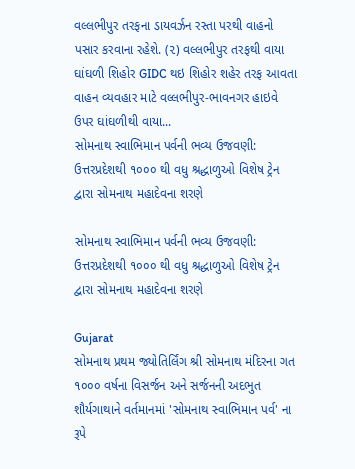વલ્લભીપુર તરફના ડાયવર્ઝન રસ્તા પરથી વાહનો પસાર કરવાના રહેશે. (૨) વલ્લભીપુર તરફથી વાયા ઘાંઘળી શિહોર GIDC થઇ શિહોર શહેર તરફ આવતા વાહન વ્યવહાર માટે વલ્લભીપુર-ભાવનગર હાઇવે ઉપર ઘાંઘળીથી વાયા...
સોમનાથ સ્વાભિમાન પર્વની ભવ્ય ઉજવણી: ઉત્તરપ્રદેશથી ૧૦૦૦ થી વધુ શ્રદ્ધાળુઓ વિશેષ ટ્રેન દ્વારા સોમનાથ મહાદેવના શરણે

સોમનાથ સ્વાભિમાન પર્વની ભવ્ય ઉજવણી: ઉત્તરપ્રદેશથી ૧૦૦૦ થી વધુ શ્રદ્ધાળુઓ વિશેષ ટ્રેન દ્વારા સોમનાથ મહાદેવના શરણે

Gujarat
સોમનાથ પ્રથમ જ્યોતિર્લિંગ શ્રી સોમનાથ મંદિરના ગત ૧૦૦૦ વર્ષના વિસર્જન અને સર્જનની અદભુત શૌર્યગાથાને વર્તમાનમાં 'સોમનાથ સ્વાભિમાન પર્વ' ના રૂપે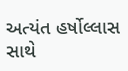અત્યંત હર્ષોલ્લાસ સાથે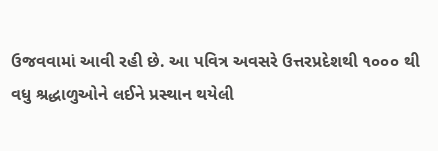ઉજવવામાં આવી રહી છે. આ પવિત્ર અવસરે ઉત્તરપ્રદેશથી ૧૦૦૦ થી વધુ શ્રદ્ધાળુઓને લઈને પ્રસ્થાન થયેલી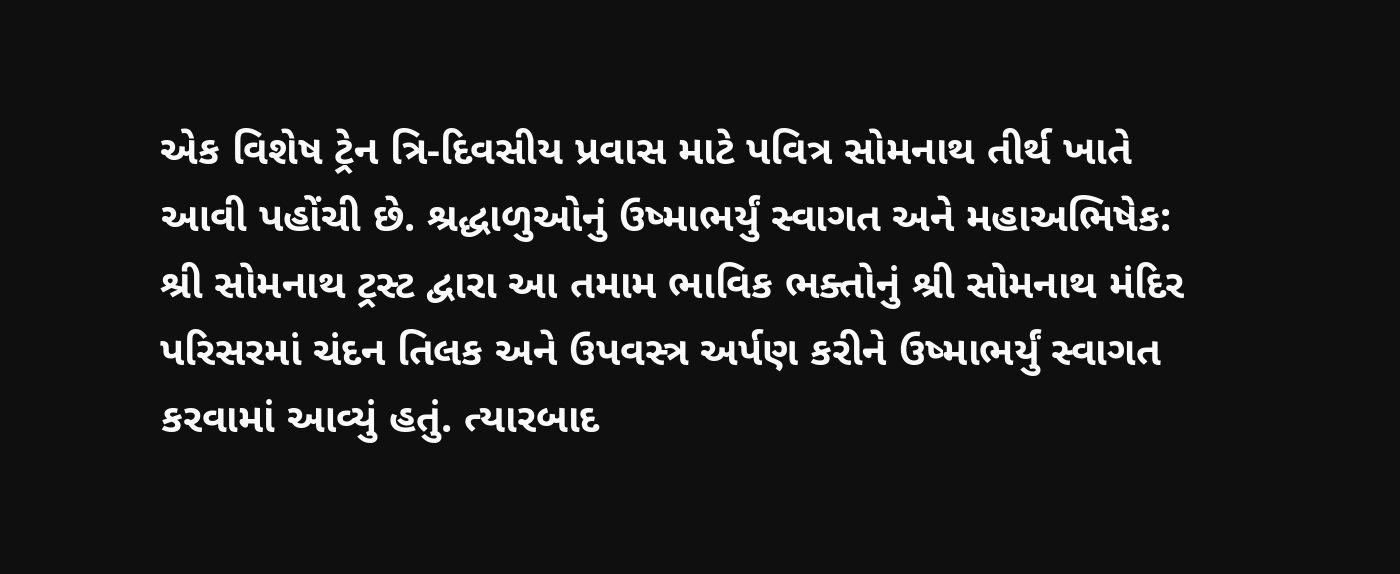એક વિશેષ ટ્રેન ત્રિ-દિવસીય પ્રવાસ માટે પવિત્ર સોમનાથ તીર્થ ખાતે આવી પહોંચી છે. શ્રદ્ધાળુઓનું ઉષ્માભર્યું સ્વાગત અને મહાઅભિષેક: શ્રી સોમનાથ ટ્રસ્ટ દ્વારા આ તમામ ભાવિક ભક્તોનું શ્રી સોમનાથ મંદિર પરિસરમાં ચંદન તિલક અને ઉપવસ્ત્ર અર્પણ કરીને ઉષ્માભર્યું સ્વાગત કરવામાં આવ્યું હતું. ત્યારબાદ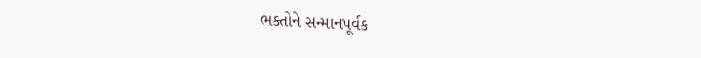ભક્તોને સન્માનપૂર્વક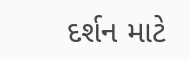દર્શન માટે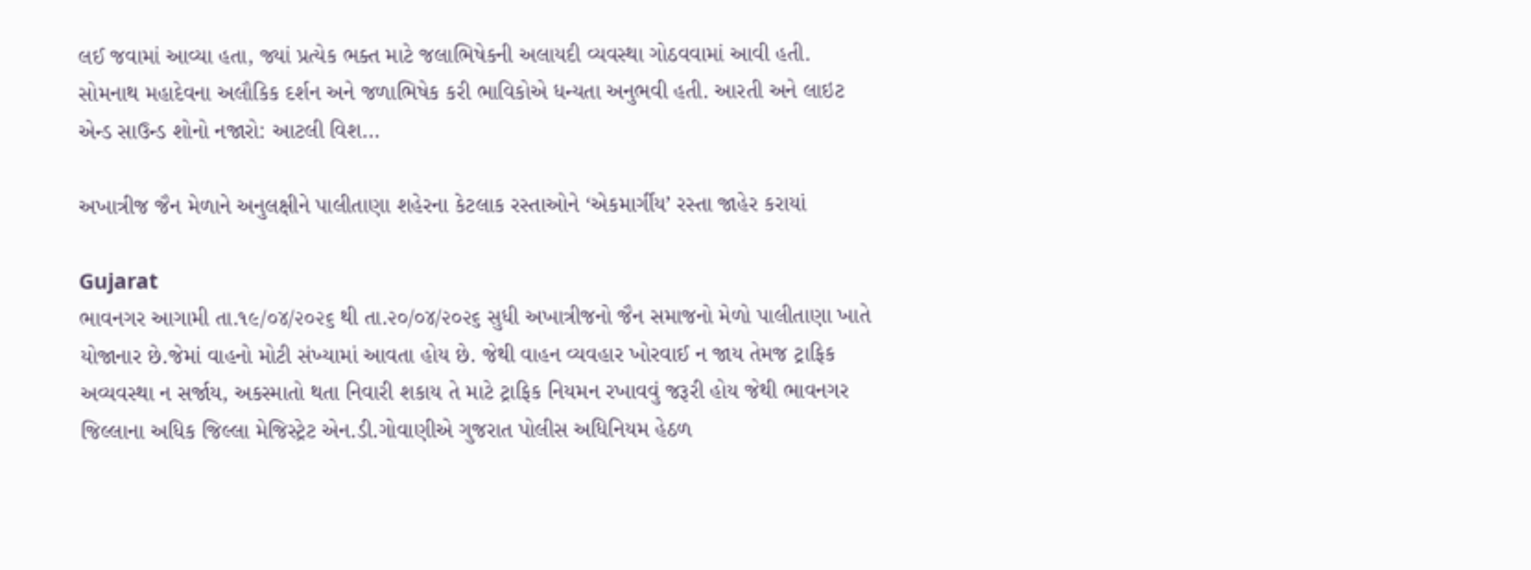લઈ જવામાં આવ્યા હતા, જ્યાં પ્રત્યેક ભક્ત માટે જલાભિષેકની અલાયદી વ્યવસ્થા ગોઠવવામાં આવી હતી. સોમનાથ મહાદેવના અલૌકિક દર્શન અને જળાભિષેક કરી ભાવિકોએ ધન્યતા અનુભવી હતી. આરતી અને લાઇટ એન્ડ સાઉન્ડ શોનો નજારો: આટલી વિશ...

અખાત્રીજ જૈન મેળાને અનુલક્ષીને પાલીતાણા શહેરના કેટલાક રસ્તાઓને ‘એકમાર્ગીય’ રસ્તા જાહેર કરાયાં

Gujarat
ભાવનગર આગામી તા.૧૯/૦૪/૨૦૨૬ થી તા.૨૦/૦૪/૨૦૨૬ સુધી અખાત્રીજનો જૈન સમાજનો મેળો પાલીતાણા ખાતે યોજાનાર છે.જેમાં વાહનો મોટી સંખ્યામાં આવતા હોય છે. જેથી વાહન વ્યવહાર ખોરવાઈ ન જાય તેમજ ટ્રાફિક અવ્યવસ્થા ન સર્જાય, અકસ્માતો થતા નિવારી શકાય તે માટે ટ્રાફિક નિયમન રખાવવું જરૂરી હોય જેથી ભાવનગર જિલ્લાના અધિક જિલ્લા મેજિસ્ટ્રેટ એન.ડી.ગોવાણીએ ગુજરાત પોલીસ અધિનિયમ હેઠળ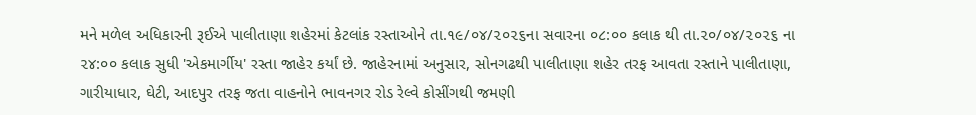મને મળેલ અધિકારની રૂઈએ પાલીતાણા શહેરમાં કેટલાંક રસ્તાઓને તા.૧૯/૦૪/૨૦૨૬ના સવારના ૦૮:૦૦ કલાક થી તા.૨૦/૦૪/૨૦૨૬ ના ૨૪:૦૦ કલાક સુધી 'એકમાર્ગીય' રસ્તા જાહેર કર્યાં છે. જાહેરનામાં અનુસાર, સોનગઢથી પાલીતાણા શહેર તરફ આવતા રસ્તાને પાલીતાણા, ગારીયાધાર, ઘેટી, આદપુર તરફ જતા વાહનોને ભાવનગર રોડ રેલ્વે કોસીંગથી જમણી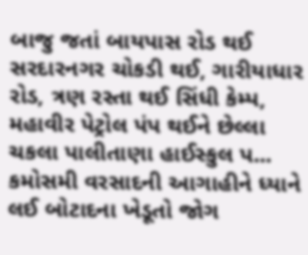બાજુ જતાં બાયપાસ રોડ થઈ સરદારનગર ચોકડી થઈ, ગારીયાધાર રોડ, ત્રણ રસ્તા થઈ સિંધી કેમ્પ, મહાવીર પેટ્રોલ પંપ થઈને છેલ્લા ચકલા પાલીતાણા હાઈસ્કુલ પ...
કમોસમી વરસાદની આગાહીને ધ્યાને લઈ બોટાદના ખેડૂતો જોગ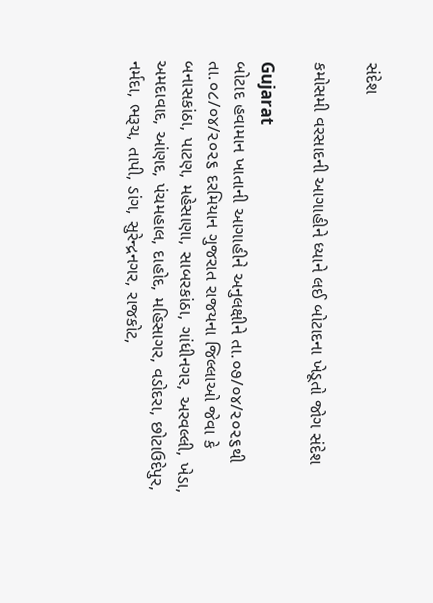સંદેશ

કમોસમી વરસાદની આગાહીને ધ્યાને લઈ બોટાદના ખેડૂતો જોગ સંદેશ

Gujarat
બોટાદ હવામાન ખાતાની આગાહીને અનુલક્ષીને તા.૦૭/૦૪/૨૦૨૬થી તા.૦૮/૦૪/૨૦૨૬ દરમિયાન ગુજરાત રાજયના જિલ્લાઓ જેવા કે બનાસકાંઠા, પાટણ, મહેસાણા, સાબરકાંઠા, ગાંધીનગર, અરવલ્લી, ખેડા, અમદાવાદ, આંણદ, પંચમહાલ, દાહોદ, મહિસાગર, વડોદરા, છોટાઉદેપુર, નર્મદા, ભરૂચ, તાપી, ડાંગ, સુરેન્દ્રનગર, રાજકોટ,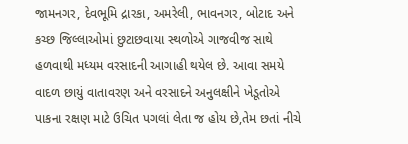જામનગર, દેવભૂમિ દ્રારકા, અમરેલી, ભાવનગર, બોટાદ અને કચ્છ જિલ્લાઓમાં છુટાછવાયા સ્થળોએ ગાજવીજ સાથે હળવાથી મધ્યમ વરસાદની આગાહી થયેલ છે. આવા સમયે વાદળ છાયું વાતાવરણ અને વરસાદને અનુલક્ષીને ખેડૂતોએ પાકના રક્ષણ માટે ઉચિત પગલાં લેતા જ હોય છે,તેમ છતાં નીચે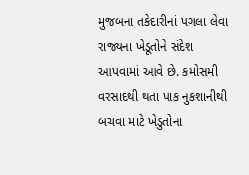મુજબના તકેદારીનાં પગલા લેવા રાજ્યના ખેડૂતોને સંદેશ આપવામાં આવે છે. કમોસમી વરસાદથી થતા પાક નુકશાનીથી બચવા માટે ખેડુતોના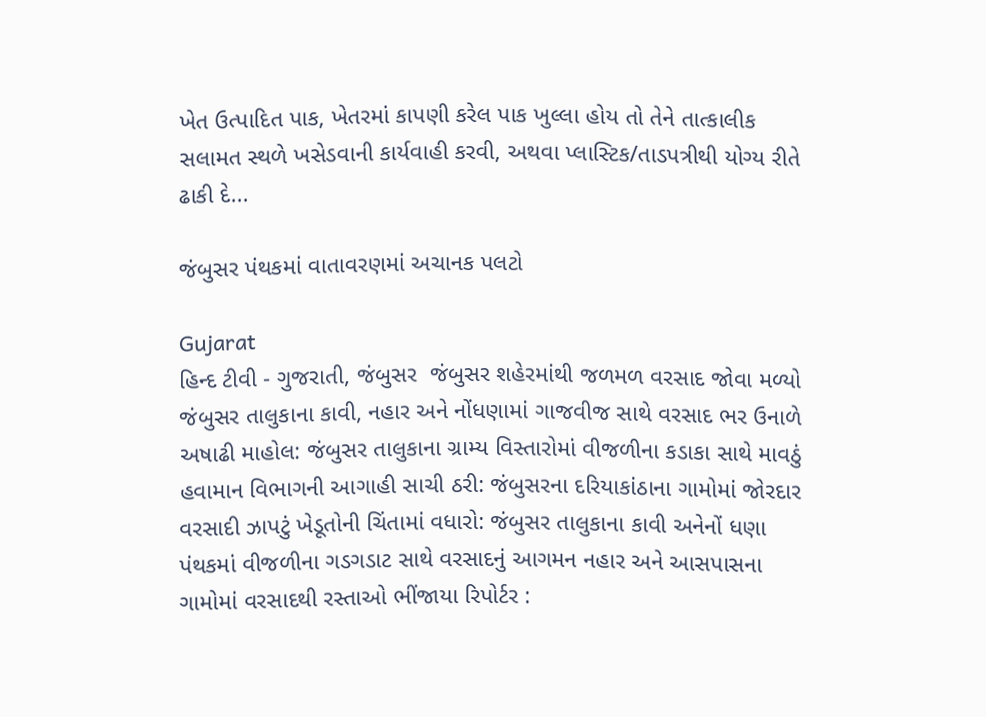ખેત ઉત્પાદિત પાક, ખેતરમાં કાપણી કરેલ પાક ખુલ્લા હોય તો તેને તાત્કાલીક સલામત સ્થળે ખસેડવાની કાર્યવાહી કરવી, અથવા પ્લાસ્ટિક/તાડપત્રીથી યોગ્ય રીતે ઢાકી દે...

જંબુસર પંથકમાં વાતાવરણમાં અચાનક પલટો

Gujarat
હિન્દ ટીવી - ગુજરાતી, જંબુસર  જંબુસર શહેરમાંથી જળમળ વરસાદ જોવા મળ્યો  જંબુસર તાલુકાના કાવી, નહાર અને નોંધણામાં ગાજવીજ સાથે વરસાદ ભર ઉનાળે અષાઢી માહોલ: જંબુસર તાલુકાના ગ્રામ્ય વિસ્તારોમાં વીજળીના કડાકા સાથે માવઠું હવામાન વિભાગની આગાહી સાચી ઠરી: જંબુસરના દરિયાકાંઠાના ગામોમાં જોરદાર વરસાદી ઝાપટું ખેડૂતોની ચિંતામાં વધારો: જંબુસર તાલુકાના કાવી અનેનોં ધણા પંથકમાં વીજળીના ગડગડાટ સાથે વરસાદનું આગમન નહાર અને આસપાસના ગામોમાં વરસાદથી રસ્તાઓ ભીંજાયા રિપોર્ટર :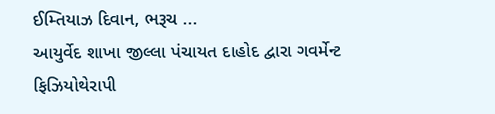ઈમ્તિયાઝ દિવાન, ભરૂચ ...
આયુર્વેદ શાખા જીલ્લા પંચાયત દાહોદ દ્વારા ગવર્મેન્ટ ફિઝિયોથેરાપી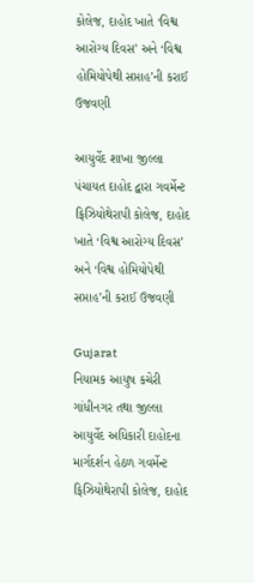કોલેજ, દાહોદ ખાતે ‘વિશ્વ આરોગ્ય દિવસ’ અને ‘વિશ્વ હોમિયોપેથી સપ્તાહ’ની કરાઈ ઉજવણી

આયુર્વેદ શાખા જીલ્લા પંચાયત દાહોદ દ્વારા ગવર્મેન્ટ ફિઝિયોથેરાપી કોલેજ, દાહોદ ખાતે ‘વિશ્વ આરોગ્ય દિવસ’ અને ‘વિશ્વ હોમિયોપેથી સપ્તાહ’ની કરાઈ ઉજવણી

Gujarat
નિયામક આયુષ કચેરી ગાંધીનગર તથા જીલ્લા આયુર્વેદ અધિકારી દાહોદના માર્ગદર્શન હેઠળ ગવર્મેન્ટ ફિઝિયોથેરાપી કોલેજ, દાહોદ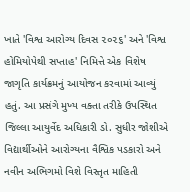ખાતે 'વિશ્વ આરોગ્ય દિવસ ૨૦૨૬' અને 'વિશ્વ હોમિયોપેથી સપ્તાહ' નિમિત્તે એક વિશેષ જાગૃતિ કાર્યક્રમનું આયોજન કરવામાં આવ્યું હતું. આ પ્રસંગે મુખ્ય વક્તા તરીકે ઉપસ્થિત જિલ્લા આયુર્વેદ અધિકારી ડો. સુધીર જોશીએ વિદ્યાર્થીઓને આરોગ્યના વૈશ્વિક પડકારો અને નવીન અભિગમો વિશે વિસ્તૃત માહિતી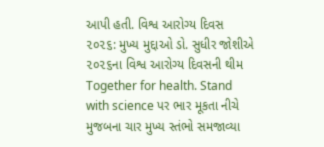આપી હતી. વિશ્વ આરોગ્ય દિવસ ૨૦૨૬: મુખ્ય મુદ્દાઓ ડો. સુધીર જોશીએ ૨૦૨૬ના વિશ્વ આરોગ્ય દિવસની થીમ Together for health. Stand with science પર ભાર મૂકતા નીચે મુજબના ચાર મુખ્ય સ્તંભો સમજાવ્યા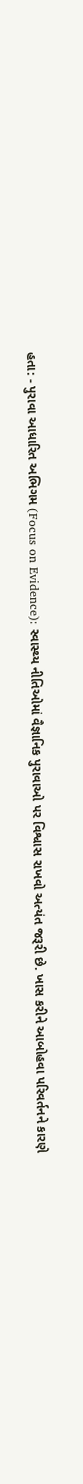હતા: - પુરાવા આધારિત અભિગમ (Focus on Evidence): સ્વાસ્થ્ય નીતિઓમાં વૈજ્ઞાનિક પુરાવાઓ પર વિશ્વાસ રાખવો અત્યંત જરૂરી છે. ખાસ કરીને આબોહવા પરિવર્તનને કારણે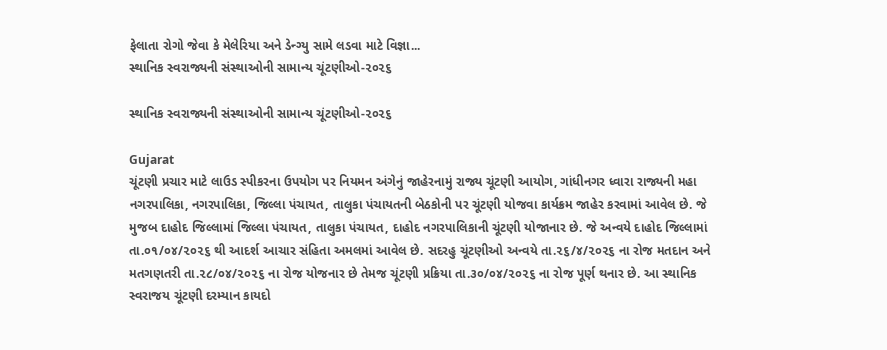ફેલાતા રોગો જેવા કે મેલેરિયા અને ડેન્ગ્યુ સામે લડવા માટે વિજ્ઞા...
સ્થાનિક સ્વરાજ્યની સંસ્થાઓની સામાન્ય ચૂંટણીઓ-૨૦૨૬

સ્થાનિક સ્વરાજ્યની સંસ્થાઓની સામાન્ય ચૂંટણીઓ-૨૦૨૬

Gujarat
ચૂંટણી પ્રચાર માટે લાઉડ સ્પીકરના ઉપયોગ પર નિયમન અંગેનું જાહેરનામું રાજ્ય ચૂંટણી આયોગ, ગાંધીનગર ધ્વારા રાજ્યની મહા નગરપાલિકા, નગરપાલિકા, જિલ્લા પંચાયત, તાલુકા પંચાયતની બેઠકોની પર ચૂંટણી યોજવા કાર્યક્રમ જાહેર કરવામાં આવેલ છે. જે મુજબ દાહોદ જિલ્લામાં જિલ્લા પંચાયત, તાલુકા પંચાયત, દાહોદ નગરપાલિકાની ચૂંટણી યોજાનાર છે. જે અન્વયે દાહોદ જિલ્લામાં તા.૦૧/૦૪/૨૦૨૬ થી આદર્શ આચાર સંહિતા અમલમાં આવેલ છે. સદરહુ ચૂંટણીઓ અન્વયે તા.૨૬/૪/૨૦૨૬ ના રોજ મતદાન અને મતગણતરી તા.૨૮/૦૪/૨૦૨૬ ના રોજ યોજનાર છે તેમજ ચૂંટણી પ્રક્રિયા તા.૩૦/૦૪/૨૦૨૬ ના રોજ પૂર્ણ થનાર છે. આ સ્થાનિક સ્વરાજય ચૂંટણી દરમ્યાન કાયદો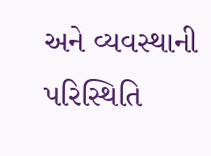અને વ્યવસ્થાની પરિસ્થિતિ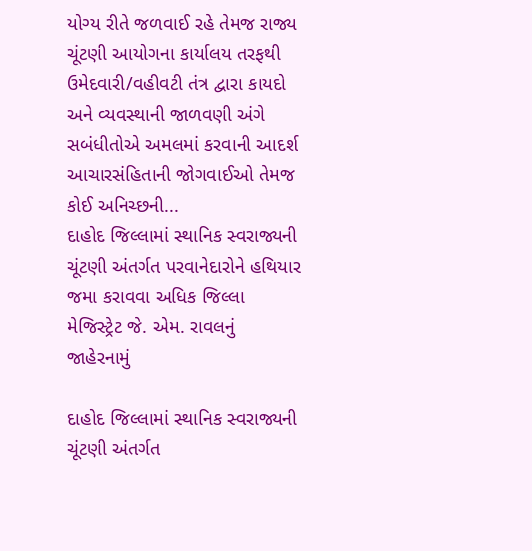યોગ્ય રીતે જળવાઈ રહે તેમજ રાજ્ય ચૂંટણી આયોગના કાર્યાલય તરફથી ઉમેદવારી/વહીવટી તંત્ર દ્વારા કાયદો અને વ્યવસ્થાની જાળવણી અંગે સબંધીતોએ અમલમાં કરવાની આદર્શ આચારસંહિતાની જોગવાઈઓ તેમજ કોઈ અનિચ્છની...
દાહોદ જિલ્લામાં સ્થાનિક સ્વરાજ્યની ચૂંટણી અંતર્ગત પરવાનેદારોને હથિયાર જમા કરાવવા અધિક જિલ્લા મેજિસ્ટ્રેટ જે. એમ. રાવલનું જાહેરનામું

દાહોદ જિલ્લામાં સ્થાનિક સ્વરાજ્યની ચૂંટણી અંતર્ગત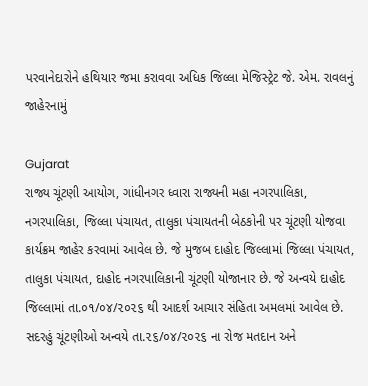પરવાનેદારોને હથિયાર જમા કરાવવા અધિક જિલ્લા મેજિસ્ટ્રેટ જે. એમ. રાવલનું જાહેરનામું

Gujarat
રાજ્ય ચૂંટણી આયોગ, ગાંધીનગર ધ્વારા રાજ્યની મહા નગરપાલિકા, નગરપાલિકા, જિલ્લા પંચાયત, તાલુકા પંચાયતની બેઠકોની પર ચૂંટણી યોજવા કાર્યક્રમ જાહેર કરવામાં આવેલ છે. જે મુજબ દાહોદ જિલ્લામાં જિલ્લા પંચાયત, તાલુકા પંચાયત, દાહોદ નગરપાલિકાની ચૂંટણી યોજાનાર છે. જે અન્વયે દાહોદ જિલ્લામાં તા.૦૧/૦૪/૨૦૨૬ થી આદર્શ આચાર સંહિતા અમલમાં આવેલ છે. સદરહું ચૂંટણીઓ અન્વયે તા.૨૬/૦૪/૨૦૨૬ ના રોજ મતદાન અને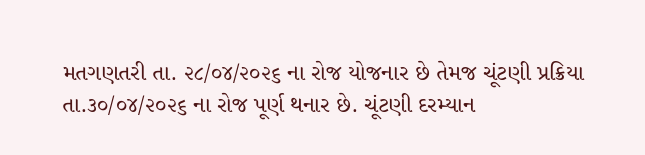મતગણતરી તા. ૨૮/૦૪/૨૦૨૬ ના રોજ યોજનાર છે તેમજ ચૂંટણી પ્રક્રિયા તા.૩૦/૦૪/૨૦૨૬ ના રોજ પૂર્ણ થનાર છે. ચૂંટણી દરમ્યાન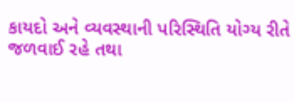કાયદો અને વ્યવસ્થાની પરિસ્થિતિ યોગ્ય રીતે જળવાઈ રહે તથા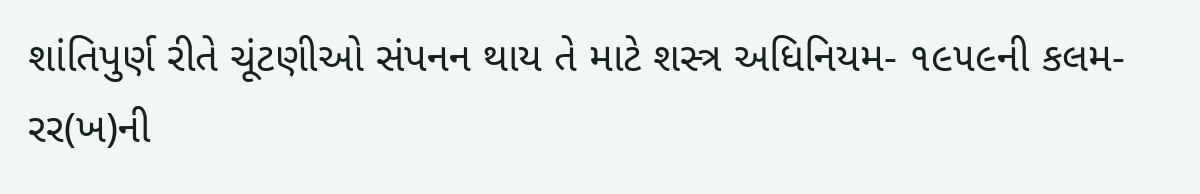શાંતિપુર્ણ રીતે ચૂંટણીઓ સંપનન થાય તે માટે શસ્ત્ર અધિનિયમ- ૧૯૫૯ની કલમ-રર(ખ)ની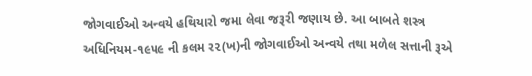જોગવાઈઓ અન્વયે હથિયારો જમા લેવા જરૂરી જણાય છે. આ બાબતે શસ્ત્ર અધિનિયમ-૧૯૫૯ ની કલમ ર૨(ખ)ની જોગવાઈઓ અન્વયે તથા મળેલ સત્તાની રૂએ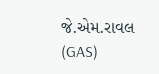જે.એમ.રાવલ (GAS)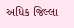અધિક જિલ્લા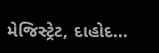મેજિસ્ટ્રેટ, દાહોદ...